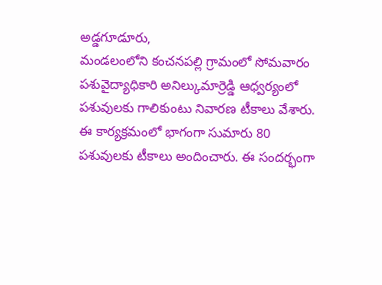అడ్డగూడూరు,
మండలంలోని కంచనపల్లి గ్రామంలో సోమవారం పశువైద్యాధికారి అనిల్కుమార్రెడ్డి ఆధ్వర్యంలో పశువులకు గాలికుంటు నివారణ టీకాలు వేశారు.
ఈ కార్యక్రమంలో భాగంగా సుమారు 80 పశువులకు టీకాలు అందించారు. ఈ సందర్భంగా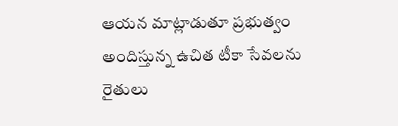ఆయన మాట్లాడుతూ ప్రభుత్వం అందిస్తున్న ఉచిత టీకా సేవలను రైతులు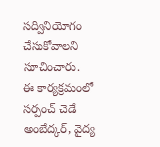సద్వినియోగం చేసుకోవాలని సూచించారు.
ఈ కార్యక్రమంలో సర్పంచ్ చెడే అంబేద్కర్, వైద్య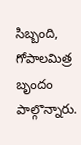సిబ్బంది, గోపాలమిత్ర బృందం పాల్గొన్నారు.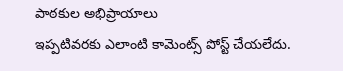పాఠకుల అభిప్రాయాలు
ఇప్పటివరకు ఎలాంటి కామెంట్స్ పోస్ట్ చేయలేదు.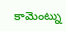కామెంట్ను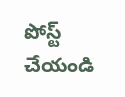పోస్ట్ చేయండి